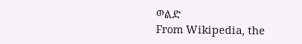ወልድ
From Wikipedia, the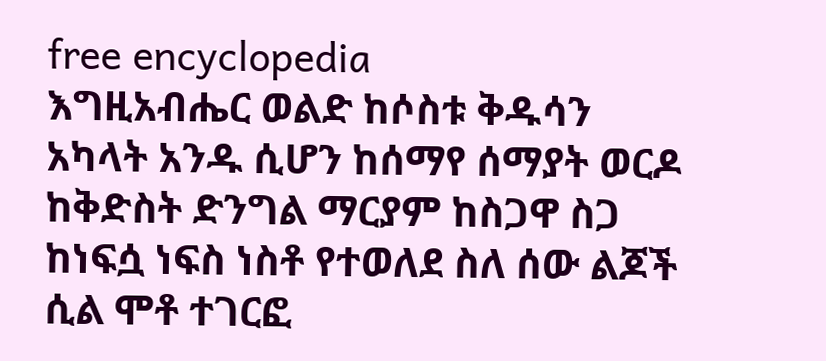free encyclopedia
እግዚአብሔር ወልድ ከሶስቱ ቅዱሳን አካላት አንዱ ሲሆን ከሰማየ ሰማያት ወርዶ ከቅድስት ድንግል ማርያም ከስጋዋ ስጋ ከነፍሷ ነፍስ ነስቶ የተወለደ ስለ ሰው ልጆች ሲል ሞቶ ተገርፎ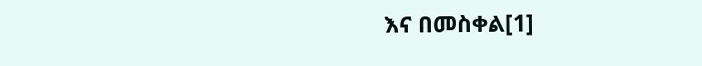እና በመስቀል[1]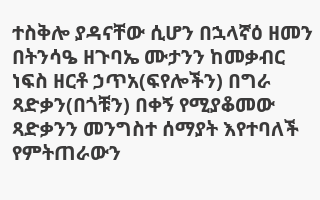ተስቅሎ ያዳናቸው ሲሆን በኋላኛዕ ዘመን በትንሳዔ ዘጉባኤ ሙታንን ከመቃብር ነፍስ ዘርቶ ኃጥአ(ፍየሎችን) በግራ ጻድቃን(በጎቹን) በቀኝ የሚያቆመው ጻድቃንን መንግስተ ሰማያት እየተባለች የምትጠራውን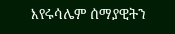እየሩሳሌም ሰማያዊትን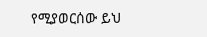የሚያወርሰው ይህ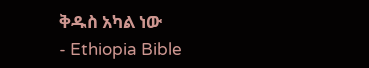ቅዱስ አካል ነው
- Ethiopia Bible